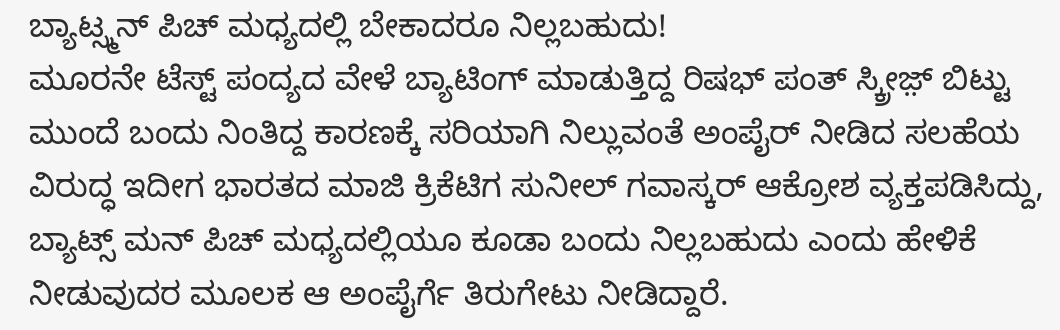ಬ್ಯಾಟ್ಸ್ಮನ್ ಪಿಚ್ ಮಧ್ಯದಲ್ಲಿ ಬೇಕಾದರೂ ನಿಲ್ಲಬಹುದು!
ಮೂರನೇ ಟೆಸ್ಟ್ ಪಂದ್ಯದ ವೇಳೆ ಬ್ಯಾಟಿಂಗ್ ಮಾಡುತ್ತಿದ್ದ ರಿಷಭ್ ಪಂತ್ ಸ್ಕ್ರೀಜ಼್ ಬಿಟ್ಟು ಮುಂದೆ ಬಂದು ನಿಂತಿದ್ದ ಕಾರಣಕ್ಕೆ ಸರಿಯಾಗಿ ನಿಲ್ಲುವಂತೆ ಅಂಪೈರ್ ನೀಡಿದ ಸಲಹೆಯ ವಿರುದ್ಧ ಇದೀಗ ಭಾರತದ ಮಾಜಿ ಕ್ರಿಕೆಟಿಗ ಸುನೀಲ್ ಗವಾಸ್ಕರ್ ಆಕ್ರೋಶ ವ್ಯಕ್ತಪಡಿಸಿದ್ದು, ಬ್ಯಾಟ್ಸ್ ಮನ್ ಪಿಚ್ ಮಧ್ಯದಲ್ಲಿಯೂ ಕೂಡಾ ಬಂದು ನಿಲ್ಲಬಹುದು ಎಂದು ಹೇಳಿಕೆ ನೀಡುವುದರ ಮೂಲಕ ಆ ಅಂಪೈರ್ಗೆ ತಿರುಗೇಟು ನೀಡಿದ್ದಾರೆ.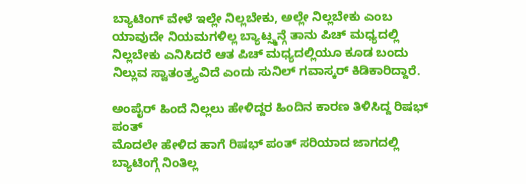ಬ್ಯಾಟಿಂಗ್ ವೇಳೆ ಇಲ್ಲೇ ನಿಲ್ಲಬೇಕು, ಅಲ್ಲೇ ನಿಲ್ಲಬೇಕು ಎಂಬ ಯಾವುದೇ ನಿಯಮಗಳಿಲ್ಲ ಬ್ಯಾಟ್ಸ್ಮನ್ಗೆ ತಾನು ಪಿಚ್ ಮಧ್ಯದಲ್ಲಿ ನಿಲ್ಲಬೇಕು ಎನಿಸಿದರೆ ಆತ ಪಿಚ್ ಮಧ್ಯದಲ್ಲಿಯೂ ಕೂಡ ಬಂದು ನಿಲ್ಲುವ ಸ್ವಾತಂತ್ರ್ಯವಿದೆ ಎಂದು ಸುನಿಲ್ ಗವಾಸ್ಕರ್ ಕಿಡಿಕಾರಿದ್ದಾರೆ.

ಅಂಪೈರ್ ಹಿಂದೆ ನಿಲ್ಲಲು ಹೇಳಿದ್ದರ ಹಿಂದಿನ ಕಾರಣ ತಿಳಿಸಿದ್ದ ರಿಷಭ್ ಪಂತ್
ಮೊದಲೇ ಹೇಳಿದ ಹಾಗೆ ರಿಷಭ್ ಪಂತ್ ಸರಿಯಾದ ಜಾಗದಲ್ಲಿ ಬ್ಯಾಟಿಂಗ್ಗೆ ನಿಂತಿಲ್ಲ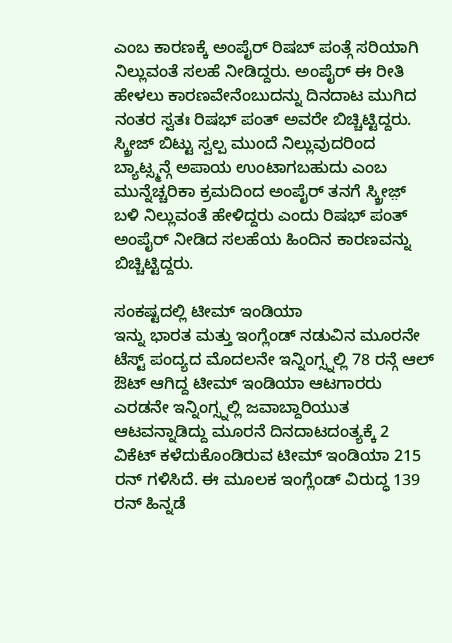ಎಂಬ ಕಾರಣಕ್ಕೆ ಅಂಪೈರ್ ರಿಷಬ್ ಪಂತ್ಗೆ ಸರಿಯಾಗಿ ನಿಲ್ಲುವಂತೆ ಸಲಹೆ ನೀಡಿದ್ದರು. ಅಂಪೈರ್ ಈ ರೀತಿ ಹೇಳಲು ಕಾರಣವೇನೆಂಬುದನ್ನು ದಿನದಾಟ ಮುಗಿದ ನಂತರ ಸ್ವತಃ ರಿಷಭ್ ಪಂತ್ ಅವರೇ ಬಿಚ್ಚಿಟ್ಟಿದ್ದರು. ಸ್ಕ್ರೀಜ್ ಬಿಟ್ಟು ಸ್ವಲ್ಪ ಮುಂದೆ ನಿಲ್ಲುವುದರಿಂದ ಬ್ಯಾಟ್ಸ್ಮನ್ಗೆ ಅಪಾಯ ಉಂಟಾಗಬಹುದು ಎಂಬ ಮುನ್ನೆಚ್ಚರಿಕಾ ಕ್ರಮದಿಂದ ಅಂಪೈರ್ ತನಗೆ ಸ್ಕ್ರೀಜ಼್ ಬಳಿ ನಿಲ್ಲುವಂತೆ ಹೇಳಿದ್ದರು ಎಂದು ರಿಷಭ್ ಪಂತ್ ಅಂಪೈರ್ ನೀಡಿದ ಸಲಹೆಯ ಹಿಂದಿನ ಕಾರಣವನ್ನು ಬಿಚ್ಚಿಟ್ಟಿದ್ದರು.

ಸಂಕಷ್ಟದಲ್ಲಿ ಟೀಮ್ ಇಂಡಿಯಾ
ಇನ್ನು ಭಾರತ ಮತ್ತು ಇಂಗ್ಲೆಂಡ್ ನಡುವಿನ ಮೂರನೇ ಟೆಸ್ಟ್ ಪಂದ್ಯದ ಮೊದಲನೇ ಇನ್ನಿಂಗ್ಸ್ನಲ್ಲಿ 78 ರನ್ಗೆ ಆಲ್ ಔಟ್ ಆಗಿದ್ದ ಟೀಮ್ ಇಂಡಿಯಾ ಆಟಗಾರರು ಎರಡನೇ ಇನ್ನಿಂಗ್ಸ್ನಲ್ಲಿ ಜವಾಬ್ದಾರಿಯುತ ಆಟವನ್ನಾಡಿದ್ದು ಮೂರನೆ ದಿನದಾಟದಂತ್ಯಕ್ಕೆ 2 ವಿಕೆಟ್ ಕಳೆದುಕೊಂಡಿರುವ ಟೀಮ್ ಇಂಡಿಯಾ 215 ರನ್ ಗಳಿಸಿದೆ. ಈ ಮೂಲಕ ಇಂಗ್ಲೆಂಡ್ ವಿರುದ್ಧ 139 ರನ್ ಹಿನ್ನಡೆ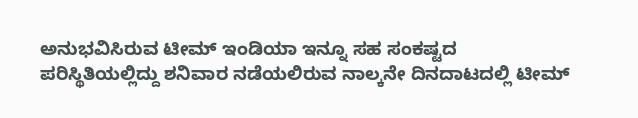ಅನುಭವಿಸಿರುವ ಟೀಮ್ ಇಂಡಿಯಾ ಇನ್ನೂ ಸಹ ಸಂಕಷ್ಟದ ಪರಿಸ್ಥಿತಿಯಲ್ಲಿದ್ದು ಶನಿವಾರ ನಡೆಯಲಿರುವ ನಾಲ್ಕನೇ ದಿನದಾಟದಲ್ಲಿ ಟೀಮ್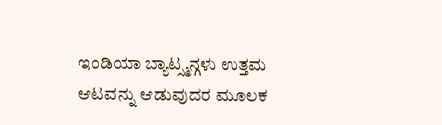ಇಂಡಿಯಾ ಬ್ಯಾಟ್ಸ್ಮನ್ಗಳು ಉತ್ತಮ ಆಟವನ್ನು ಆಡುವುದರ ಮೂಲಕ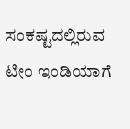ಸಂಕಷ್ಟದಲ್ಲಿರುವ ಟೀಂ ಇಂಡಿಯಾಗೆ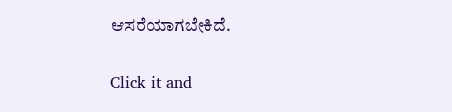ಆಸರೆಯಾಗಬೇಕಿದೆ.


Click it and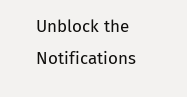Unblock the Notifications